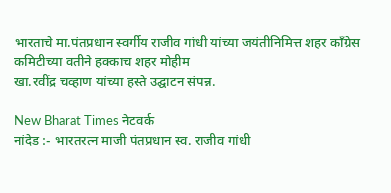भारताचे मा.पंतप्रधान स्वर्गीय राजीव गांधी यांच्या जयंतीनिमित्त शहर काँग्रेस कमिटीच्या वतीने हक्काच शहर मोहीम
खा.रवींद्र चव्हाण यांच्या हस्ते उद्घाटन संपन्न.

New Bharat Times नेटवर्क
नांदेड :- भारतरत्न माजी पंतप्रधान स्व. राजीव गांधी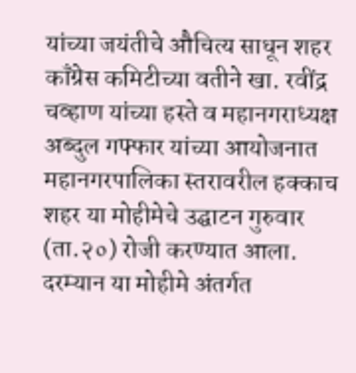यांच्या जयंतीचे औचित्य साधून शहर काँग्रेस कमिटीच्या वतीने खा. रवींद्र चव्हाण यांच्या हस्ते व महानगराध्यक्ष अब्दुल गफ्फार यांच्या आयोजनात महानगरपालिका स्तरावरील हक्काच शहर या मोहीमेचे उद्घाटन गुरुवार (ता.२०) रोजी करण्यात आला. दरम्यान या मोहीमे अंतर्गत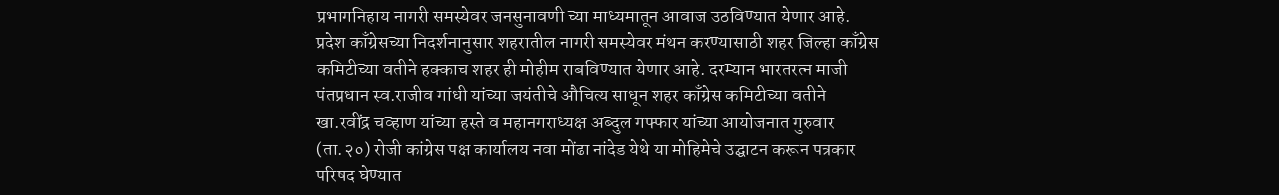प्रभागनिहाय नागरी समस्येवर जनसुनावणी च्या माध्यमातून आवाज उठविण्यात येणार आहे.
प्रदेश काँग्रेसच्या निदर्शनानुसार शहरातील नागरी समस्येवर मंथन करण्यासाठी शहर जिल्हा काँग्रेस कमिटीच्या वतीने हक्काच शहर ही मोहीम राबविण्यात येणार आहे. दरम्यान भारतरत्न माजी पंतप्रधान स्व.राजीव गांधी यांच्या जयंतीचे औचित्य साधून शहर काँग्रेस कमिटीच्या वतीने खा.रवींद्र चव्हाण यांच्या हस्ते व महानगराध्यक्ष अब्दुल गफ्फार यांच्या आयोजनात गुरुवार (ता.२०) रोजी कांग्रेस पक्ष कार्यालय नवा मोंढा नांदेड येथे या मोहिमेचे उद्घाटन करून पत्रकार परिषद घेण्यात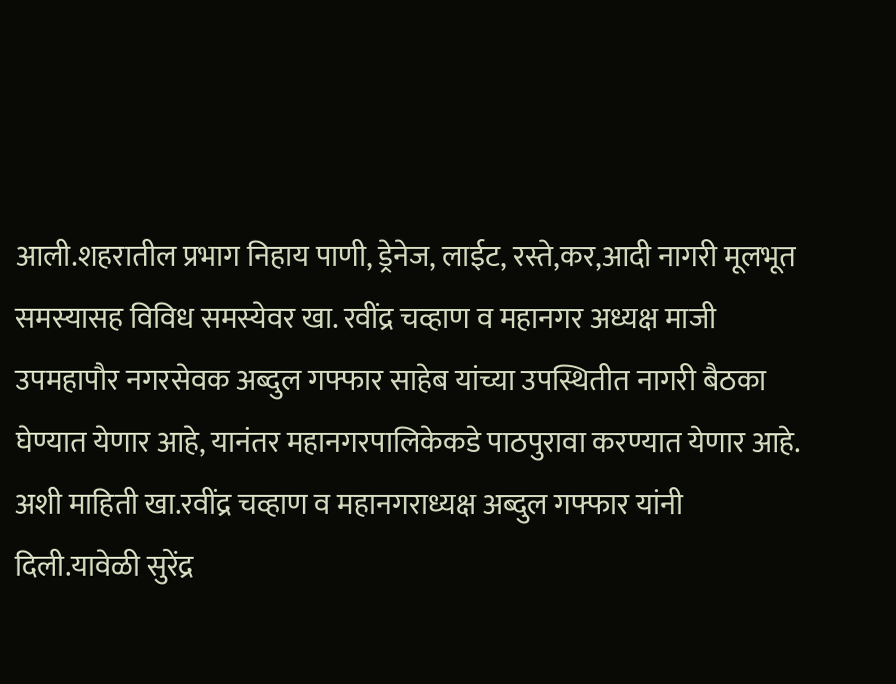आली.शहरातील प्रभाग निहाय पाणी, ड्रेनेज, लाईट, रस्ते,कर,आदी नागरी मूलभूत समस्यासह विविध समस्येवर खा. रवींद्र चव्हाण व महानगर अध्यक्ष माजी उपमहापौर नगरसेवक अब्दुल गफ्फार साहेब यांच्या उपस्थितीत नागरी बैठका घेण्यात येणार आहे, यानंतर महानगरपालिकेकडे पाठपुरावा करण्यात येणार आहे.
अशी माहिती खा.रवींद्र चव्हाण व महानगराध्यक्ष अब्दुल गफ्फार यांनी दिली.यावेळी सुरेंद्र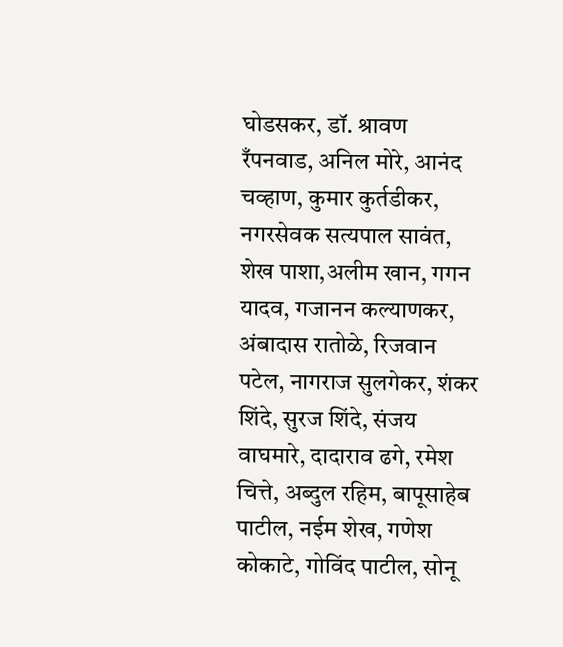घोडसकर, डॉ. श्रावण रँपनवाड, अनिल मोरे, आनंद चव्हाण, कुमार कुर्तडीकर, नगरसेवक सत्यपाल सावंत, शेख पाशा,अलीम खान, गगन यादव, गजानन कल्याणकर, अंबादास रातोळे, रिजवान पटेल, नागराज सुलगेकर, शंकर शिंदे, सुरज शिंदे, संजय वाघमारे, दादाराव ढगे, रमेश चित्ते, अब्दुल रहिम, बापूसाहेब पाटील, नईम शेख, गणेश कोकाटे, गोविंद पाटील, सोनू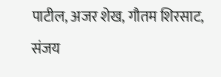पाटील, अजर शेख, गौतम शिरसाट, संजय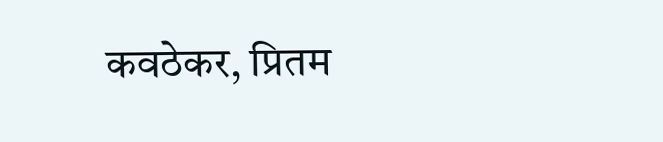कवठेकर, प्रितम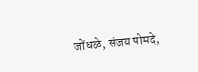जोंधळे, संजय पोमदे,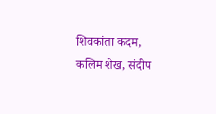शिवकांता कदम, कलिम शेख, संदीप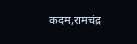कदम,रामचंद्र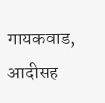गायकवाड, आदीसह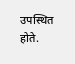उपस्थित होते.